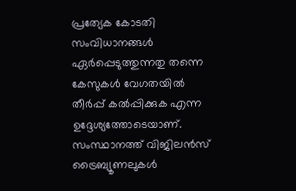പ്രത്യേക കോടതി സംവിധാനങ്ങൾ ഏർപ്പെടുത്തുന്നതു തന്നെ കേസുകൾ വേഗതയിൽ തീർപ്പ് കൽപ്പിക്കുക എന്ന ഉദ്ദേശ്യത്തോടെയാണ്. സംസ്ഥാനത്ത് വിജിലൻസ് ട്രൈബ്യൂണലുകൾ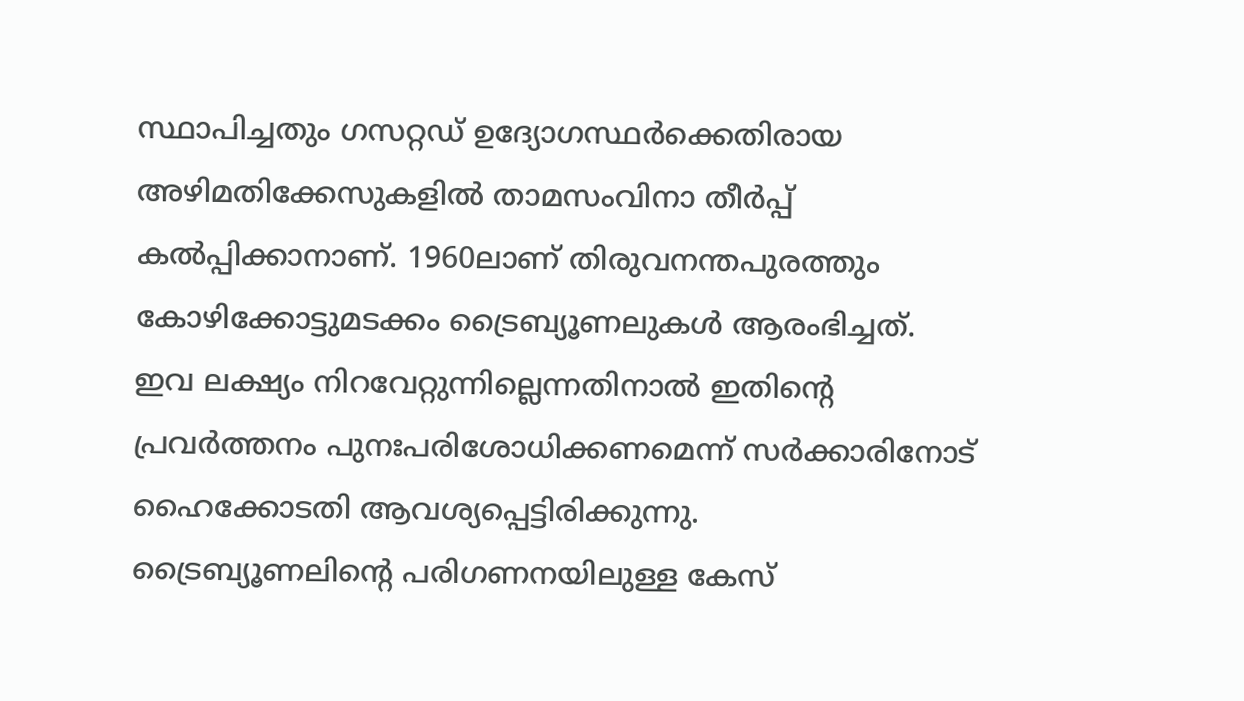സ്ഥാപിച്ചതും ഗസറ്റഡ് ഉദ്യോഗസ്ഥർക്കെതിരായ അഴിമതിക്കേസുകളിൽ താമസംവിനാ തീർപ്പ് കൽപ്പിക്കാനാണ്. 1960ലാണ് തിരുവനന്തപുരത്തും കോഴിക്കോട്ടുമടക്കം ട്രൈബ്യൂണലുകൾ ആരംഭിച്ചത്. ഇവ ലക്ഷ്യം നിറവേറ്റുന്നില്ലെന്നതിനാൽ ഇതിന്റെ പ്രവർത്തനം പുനഃപരിശോധിക്കണമെന്ന് സർക്കാരിനോട് ഹൈക്കോടതി ആവശ്യപ്പെട്ടിരിക്കുന്നു.
ട്രൈബ്യൂണലിന്റെ പരിഗണനയിലുള്ള കേസ്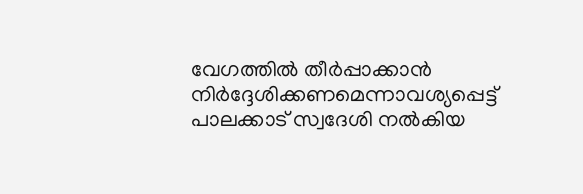വേഗത്തിൽ തീർപ്പാക്കാൻ നിർദ്ദേശിക്കണമെന്നാവശ്യപ്പെട്ട് പാലക്കാട് സ്വദേശി നൽകിയ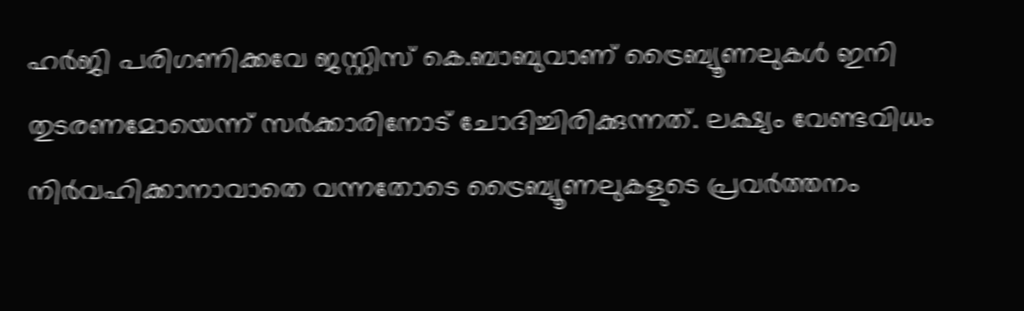ഹർജി പരിഗണിക്കവേ ജസ്റ്റിസ് കെ.ബാബുവാണ് ട്രൈബ്യൂണലുകൾ ഇനി തുടരണമോയെന്ന് സർക്കാരിനോട് ചോദിച്ചിരിക്കുന്നത്. ലക്ഷ്യം വേണ്ടവിധം നിർവഹിക്കാനാവാതെ വന്നതോടെ ട്രൈബ്യൂണലുകളുടെ പ്രവർത്തനം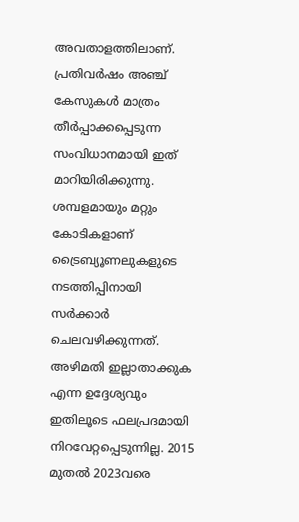അവതാളത്തിലാണ്. പ്രതിവർഷം അഞ്ച് കേസുകൾ മാത്രം തീർപ്പാക്കപ്പെടുന്ന സംവിധാനമായി ഇത് മാറിയിരിക്കുന്നു. ശമ്പളമായും മറ്റും കോടികളാണ് ട്രൈബ്യൂണലുകളുടെ നടത്തിപ്പിനായി സർക്കാർ ചെലവഴിക്കുന്നത്. അഴിമതി ഇല്ലാതാക്കുക എന്ന ഉദ്ദേശ്യവും ഇതിലൂടെ ഫലപ്രദമായി നിറവേറ്റപ്പെടുന്നില്ല. 2015 മുതൽ 2023വരെ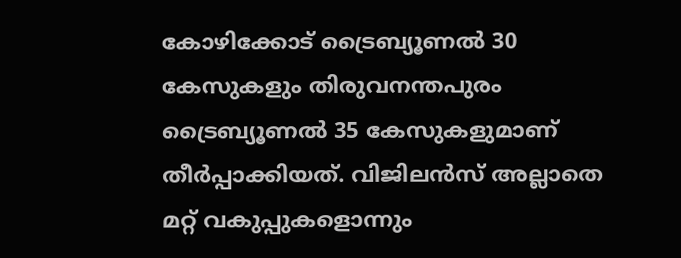കോഴിക്കോട് ട്രൈബ്യൂണൽ 30 കേസുകളും തിരുവനന്തപുരം ട്രൈബ്യൂണൽ 35 കേസുകളുമാണ് തീർപ്പാക്കിയത്. വിജിലൻസ് അല്ലാതെ മറ്റ് വകുപ്പുകളൊന്നും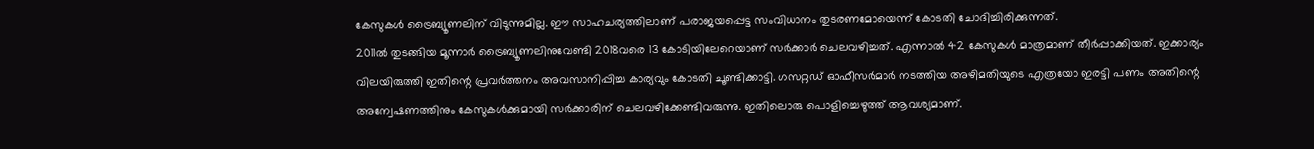കേസുകൾ ട്രൈബ്യൂണലിന് വിടുന്നുമില്ല. ഈ സാഹചര്യത്തിലാണ് പരാജയപ്പെട്ട സംവിധാനം തുടരണമോയെന്ന് കോടതി ചോദിച്ചിരിക്കുന്നത്.
2011ൽ തുടങ്ങിയ മൂന്നാർ ട്രൈബ്യൂണലിനുവേണ്ടി 2018വരെ 13 കോടിയിലേറെയാണ് സർക്കാർ ചെലവഴിച്ചത്. എന്നാൽ 42 കേസുകൾ മാത്രമാണ് തീർപ്പാക്കിയത്. ഇക്കാര്യം വിലയിരുത്തി ഇതിന്റെ പ്രവർത്തനം അവസാനിപ്പിച്ച കാര്യവും കോടതി ചൂണ്ടിക്കാട്ടി. ഗസറ്റഡ് ഓഫീസർമാർ നടത്തിയ അഴിമതിയുടെ എത്രയോ ഇരട്ടി പണം അതിന്റെ അന്വേഷണത്തിനും കേസുകൾക്കുമായി സർക്കാരിന് ചെലവഴിക്കേണ്ടിവരുന്നു. ഇതിലൊരു പൊളിച്ചെഴുത്ത് ആവശ്യമാണ്.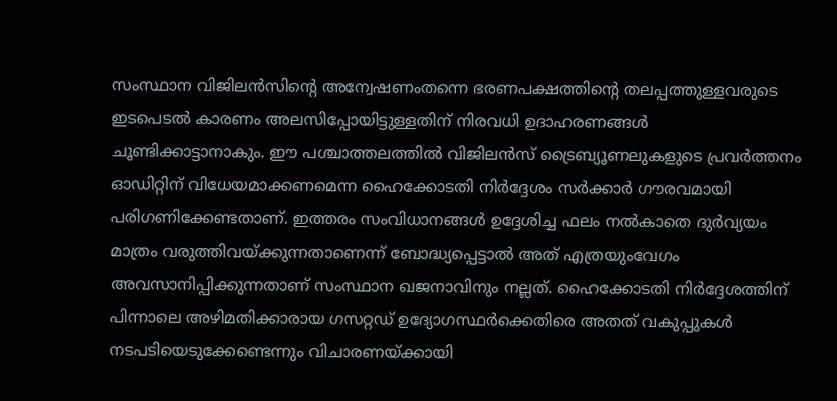സംസ്ഥാന വിജിലൻസിന്റെ അന്വേഷണംതന്നെ ഭരണപക്ഷത്തിന്റെ തലപ്പത്തുള്ളവരുടെ ഇടപെടൽ കാരണം അലസിപ്പോയിട്ടുള്ളതിന് നിരവധി ഉദാഹരണങ്ങൾ ചൂണ്ടിക്കാട്ടാനാകും. ഈ പശ്ചാത്തലത്തിൽ വിജിലൻസ് ട്രൈബ്യൂണലുകളുടെ പ്രവർത്തനം ഓഡിറ്റിന് വിധേയമാക്കണമെന്ന ഹൈക്കോടതി നിർദ്ദേശം സർക്കാർ ഗൗരവമായി പരിഗണിക്കേണ്ടതാണ്. ഇത്തരം സംവിധാനങ്ങൾ ഉദ്ദേശിച്ച ഫലം നൽകാതെ ദുർവ്യയം മാത്രം വരുത്തിവയ്ക്കുന്നതാണെന്ന് ബോദ്ധ്യപ്പെട്ടാൽ അത് എത്രയുംവേഗം അവസാനിപ്പിക്കുന്നതാണ് സംസ്ഥാന ഖജനാവിനും നല്ലത്. ഹൈക്കോടതി നിർദ്ദേശത്തിന് പിന്നാലെ അഴിമതിക്കാരായ ഗസറ്റഡ് ഉദ്യോഗസ്ഥർക്കെതിരെ അതത് വകുപ്പുകൾ നടപടിയെടുക്കേണ്ടെന്നും വിചാരണയ്ക്കായി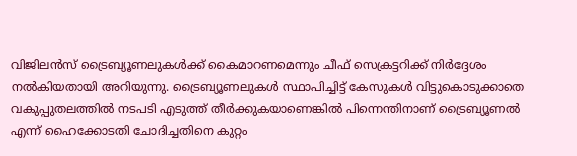വിജിലൻസ് ട്രൈബ്യൂണലുകൾക്ക് കൈമാറണമെന്നും ചീഫ് സെക്രട്ടറിക്ക് നിർദ്ദേശം നൽകിയതായി അറിയുന്നു. ട്രൈബ്യൂണലുകൾ സ്ഥാപിച്ചിട്ട് കേസുകൾ വിട്ടുകൊടുക്കാതെ വകുപ്പുതലത്തിൽ നടപടി എടുത്ത് തീർക്കുകയാണെങ്കിൽ പിന്നെന്തിനാണ് ട്രൈബ്യൂണൽ എന്ന് ഹൈക്കോടതി ചോദിച്ചതിനെ കുറ്റം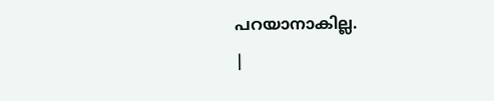പറയാനാകില്ല.
|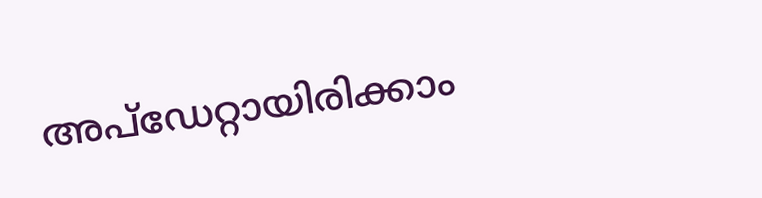അപ്ഡേറ്റായിരിക്കാം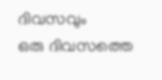ദിവസവും
ഒരു ദിവസത്തെ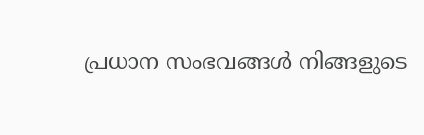പ്രധാന സംഭവങ്ങൾ നിങ്ങളുടെ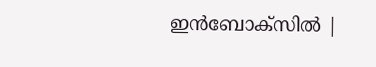ഇൻബോക്സിൽ |